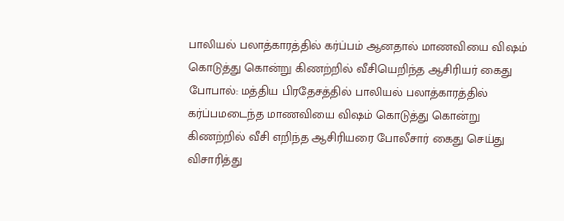பாலியல் பலாத்காரத்தில் கர்ப்பம் ஆனதால் மாணவியை விஷம் கொடுத்து கொன்று கிணற்றில் வீசியெறிந்த ஆசிரியர் கைது
போபால்: மத்திய பிரதேசத்தில் பாலியல் பலாத்காரத்தில் கர்ப்பமடைந்த மாணவியை விஷம் கொடுத்து கொன்று கிணற்றில் வீசி எறிந்த ஆசிரியரை போலீசார் கைது செய்து விசாரித்து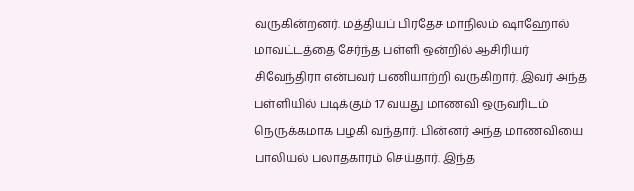வருகின்றனர். மத்தியப் பிரதேச மாநிலம் ஷாஹோல் மாவட்டத்தை சேர்ந்த பள்ளி ஒன்றில் ஆசிரியர் சிவேந்திரா என்பவர் பணியாற்றி வருகிறார். இவர் அந்த பள்ளியில் படிக்கும் 17 வயது மாணவி ஒருவரிடம் நெருக்கமாக பழகி வந்தார். பின்னர் அந்த மாணவியை பாலியல் பலாதகாரம் செய்தார். இந்த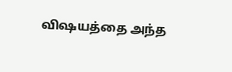விஷயத்தை அந்த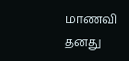மாணவி தனது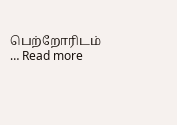பெற்றோரிடம் … Read more